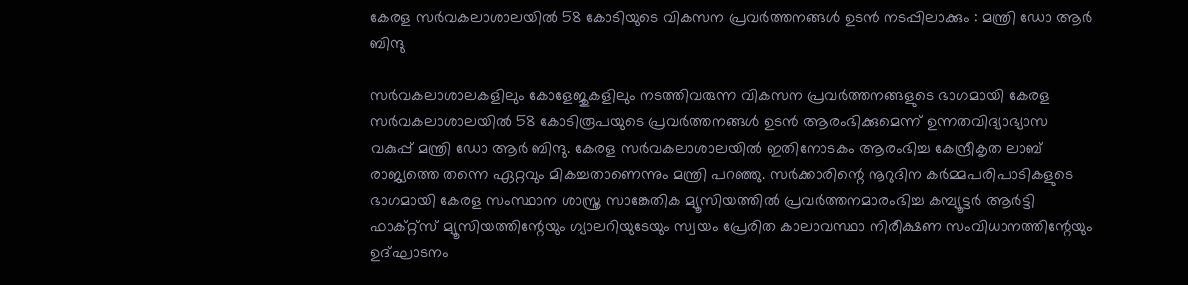കേരള സര്‍വകലാശാലയില്‍ 58 കോടിയുടെ വികസന പ്രവര്‍ത്തനങ്ങള്‍ ഉടന്‍ നടപ്പിലാക്കും : മന്ത്രി ഡോ ആര്‍ ബിന്ദു

സര്‍വകലാശാലകളിലും കോളേജുകളിലും നടത്തിവരുന്ന വികസന പ്രവര്‍ത്തനങ്ങളുടെ ഭാഗമായി കേരള സര്‍വകലാശാലയില്‍ 58 കോടിരൂപയുടെ പ്രവര്‍ത്തനങ്ങള്‍ ഉടന്‍ ആരംഭിക്കുമെന്ന് ഉന്നതവിദ്യാഭ്യാസ വകുപ്പ് മന്ത്രി ഡോ ആര്‍ ബിന്ദു. കേരള സര്‍വകലാശാലയില്‍ ഇതിനോടകം ആരംഭിച്ച കേന്ദ്രീകൃത ലാബ് രാജ്യത്തെ തന്നെ ഏറ്റവും മികച്ചതാണെന്നും മന്ത്രി പറഞ്ഞു. സര്‍ക്കാരിന്റെ നൂറുദിന കര്‍മ്മപരിപാടികളുടെ ഭാഗമായി കേരള സംസ്ഥാന ശാസ്ത്ര സാങ്കേതിക മ്യൂസിയത്തില്‍ പ്രവര്‍ത്തനമാരംഭിച്ച കമ്പ്യൂട്ടര്‍ ആര്‍ട്ടി ഫാക്റ്റ്‌സ് മ്യൂസിയത്തിന്റേയും ഗ്യാലറിയുടേയും സ്വയം പ്രേരിത കാലാവസ്ഥാ നിരീക്ഷണ സംവിധാനത്തിന്റേയും ഉദ്ഘാടനം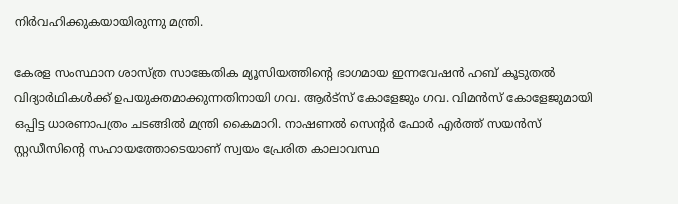നിര്‍വഹിക്കുകയായിരുന്നു മന്ത്രി.

കേരള സംസ്ഥാന ശാസ്ത്ര സാങ്കേതിക മ്യൂസിയത്തിന്റെ ഭാഗമായ ഇന്നവേഷന്‍ ഹബ് കൂടുതല്‍ വിദ്യാര്‍ഥികള്‍ക്ക് ഉപയുക്തമാക്കുന്നതിനായി ഗവ. ആര്‍ട്സ് കോളേജും ഗവ. വിമന്‍സ് കോളേജുമായി ഒപ്പിട്ട ധാരണാപത്രം ചടങ്ങില്‍ മന്ത്രി കൈമാറി. നാഷണല്‍ സെന്റര്‍ ഫോര്‍ എര്‍ത്ത് സയന്‍സ് സ്റ്റഡീസിന്റെ സഹായത്തോടെയാണ് സ്വയം പ്രേരിത കാലാവസ്ഥ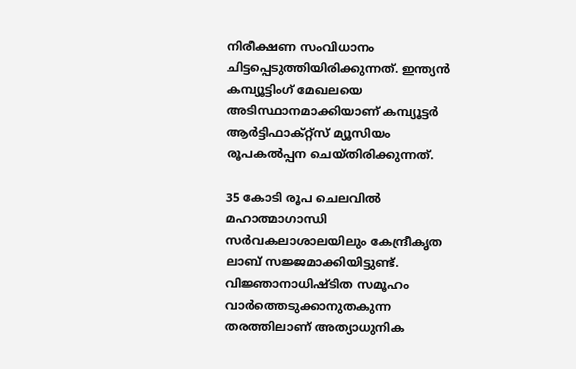നിരീക്ഷണ സംവിധാനം ചിട്ടപ്പെടുത്തിയിരിക്കുന്നത്. ഇന്ത്യന്‍ കമ്പ്യൂട്ടിംഗ് മേഖലയെ അടിസ്ഥാനമാക്കിയാണ് കമ്പ്യൂട്ടര്‍ ആര്‍ട്ടിഫാക്റ്റ്സ് മ്യൂസിയം രൂപകല്‍പ്പന ചെയ്തിരിക്കുന്നത്.

35 കോടി രൂപ ചെലവില്‍ മഹാത്മാഗാന്ധി സര്‍വകലാശാലയിലും കേന്ദ്രീകൃത ലാബ് സജ്ജമാക്കിയിട്ടുണ്ട്. വിജ്ഞാനാധിഷ്ടിത സമൂഹം വാര്‍ത്തെടുക്കാനുതകുന്ന തരത്തിലാണ് അത്യാധുനിക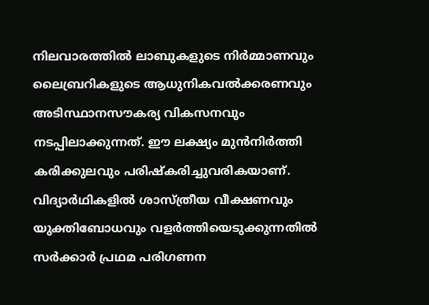നിലവാരത്തില്‍ ലാബുകളുടെ നിര്‍മ്മാണവും ലൈബ്രറികളുടെ ആധുനികവല്‍ക്കരണവും അടിസ്ഥാനസൗകര്യ വികസനവും നടപ്പിലാക്കുന്നത്. ഈ ലക്ഷ്യം മുന്‍നിര്‍ത്തി കരിക്കുലവും പരിഷ്‌കരിച്ചുവരികയാണ്. വിദ്യാര്‍ഥികളില്‍ ശാസ്ത്രീയ വീക്ഷണവും യുക്തിബോധവും വളര്‍ത്തിയെടുക്കുന്നതില്‍ സര്‍ക്കാര്‍ പ്രഥമ പരിഗണന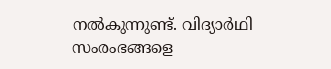നല്‍കുന്നുണ്ട്. വിദ്യാര്‍ഥി സംരംഭങ്ങളെ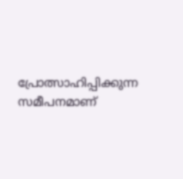പ്രോത്സാഹിപ്പിക്കുന്ന സമീപനമാണ്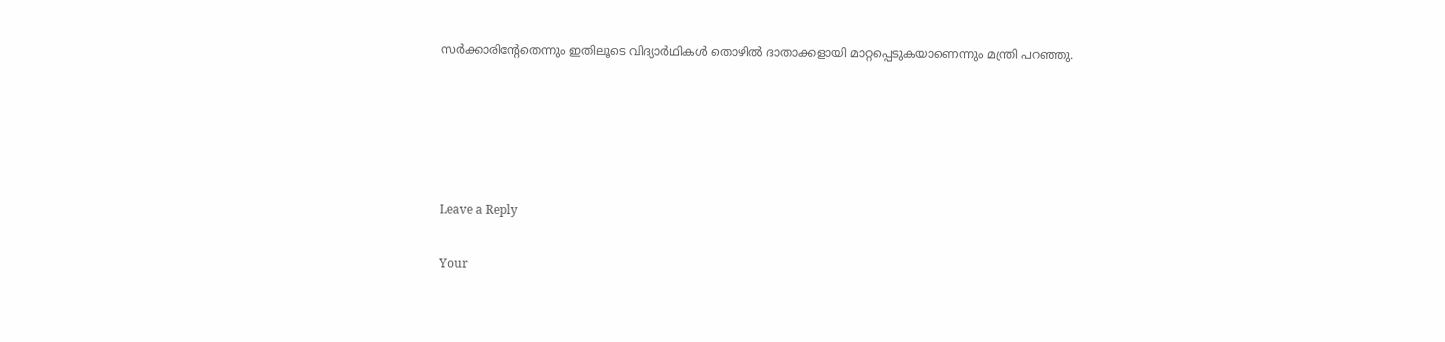സര്‍ക്കാരിന്റേതെന്നും ഇതിലൂടെ വിദ്യാര്‍ഥികള്‍ തൊഴില്‍ ദാതാക്കളായി മാറ്റപ്പെടുകയാണെന്നും മന്ത്രി പറഞ്ഞു.





Leave a Reply

Your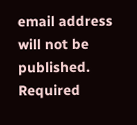email address will not be published. Required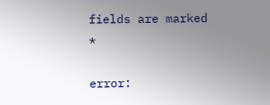fields are marked *

error: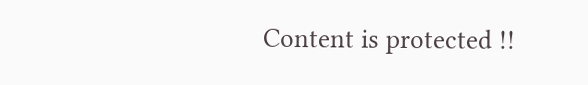Content is protected !!